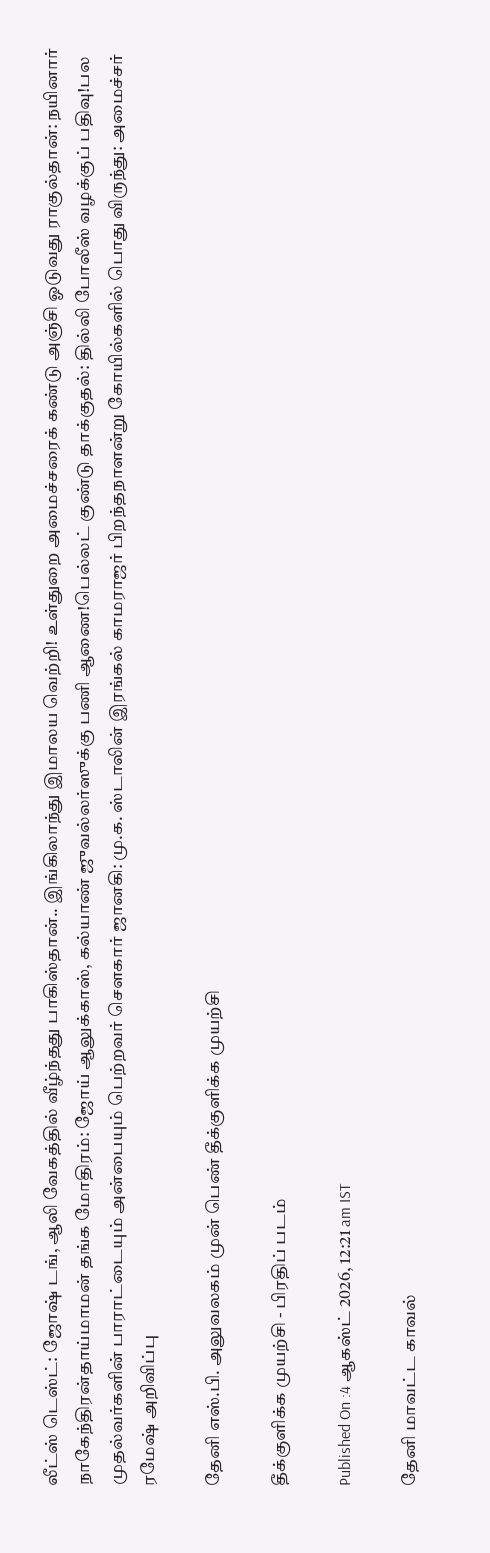லீட்ஸ் டெஸ்ட்: ஜோஷ் டங், ஆலி வேகத்தில் வீழ்ந்தது பாகிஸ்தான்.. இங்கிலாந்து இமாலய வெற்றி! உள்துறை அமைச்சரைக் கண்டு அஞ்சி ஓடுவது ராகுல்தான்: நயினார் நாகேந்திரன்தாய்மாமன் தங்க மோதிரம்: ஜோய் ஆலுக்காஸ், கல்யாண் ஜுவல்லர்ஸுக்கு பணி ஆணை!பெல்லட் குண்டு தாக்குதல்: தில்லி போலீஸ் வழக்குப் பதிவு!பல முதல்வர்களின் பாராட்டையும் அன்பையும் பெற்றவர் சௌகார் ஜானகி: மு.க. ஸ்டாலின் இரங்கல் காமராஜர் பிறந்தநாளன்று கோயில்களில் பொது விருந்து: அமைச்சர் ரமேஷ் அறிவிப்பு

தேனி எஸ்.பி. அலுவலகம் முன் பெண் தீக்குளிக்க முயற்சி

தீக்குளிக்க முயற்சி - பிரதிப் படம்

Published On :4 ஆகஸ்ட் 2026, 12:21 am IST

தேனி மாவட்ட காவல்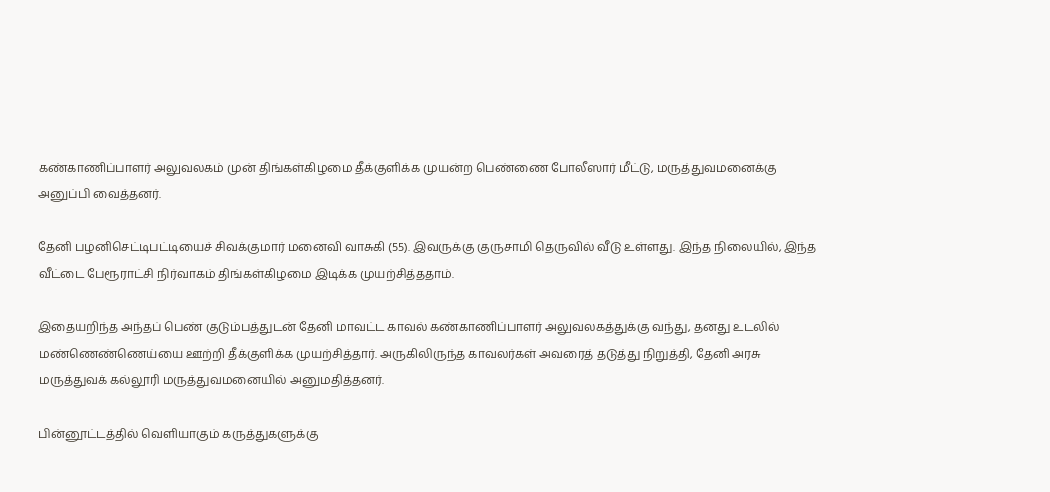கண்காணிப்பாளர் அலுவலகம் முன் திங்கள்கிழமை தீக்குளிக்க முயன்ற பெண்ணை போலீஸார் மீட்டு, மருத்துவமனைக்கு அனுப்பி வைத்தனர்.

தேனி பழனிசெட்டிபட்டியைச் சிவக்குமார் மனைவி வாசுகி (55). இவருக்கு குருசாமி தெருவில் வீடு உள்ளது. இந்த நிலையில், இந்த வீட்டை பேரூராட்சி நிர்வாகம் திங்கள்கிழமை இடிக்க முயற்சித்ததாம்.

இதையறிந்த அந்தப் பெண் குடும்பத்துடன் தேனி மாவட்ட காவல் கண்காணிப்பாளர் அலுவலகத்துக்கு வந்து, தனது உடலில் மண்ணெண்ணெய்யை ஊற்றி தீக்குளிக்க முயற்சித்தார். அருகிலிருந்த காவலர்கள் அவரைத் தடுத்து நிறுத்தி, தேனி அரசு மருத்துவக் கல்லூரி மருத்துவமனையில் அனுமதித்தனர்.

பின்னூட்டத்தில் வெளியாகும் கருத்துகளுக்கு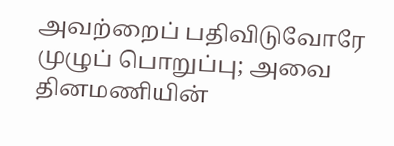அவற்றைப் பதிவிடுவோரே முழுப் பொறுப்பு; அவை தினமணியின்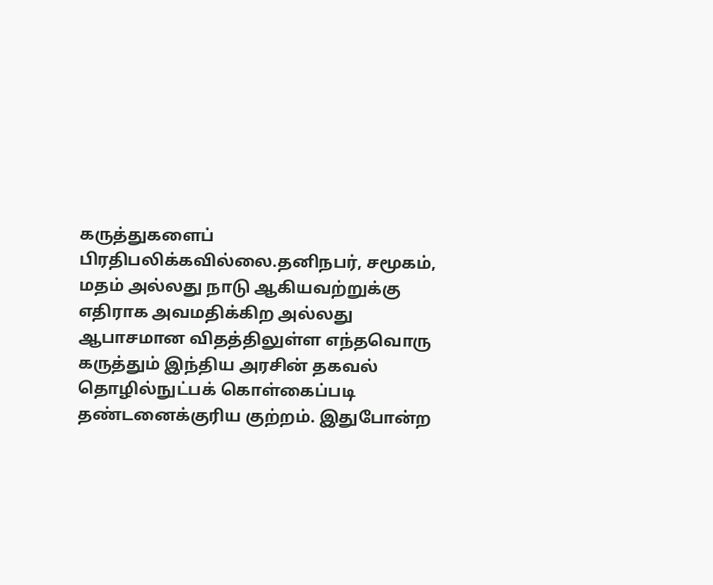கருத்துகளைப் பிரதிபலிக்கவில்லை.தனிநபர், சமூகம், மதம் அல்லது நாடு ஆகியவற்றுக்கு எதிராக அவமதிக்கிற அல்லது ஆபாசமான விதத்திலுள்ள எந்தவொரு கருத்தும் இந்திய அரசின் தகவல் தொழில்நுட்பக் கொள்கைப்படி தண்டனைக்குரிய குற்றம். இதுபோன்ற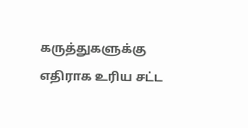கருத்துகளுக்கு எதிராக உரிய சட்ட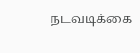நடவடிக்கை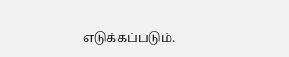எடுக்கப்படும்.